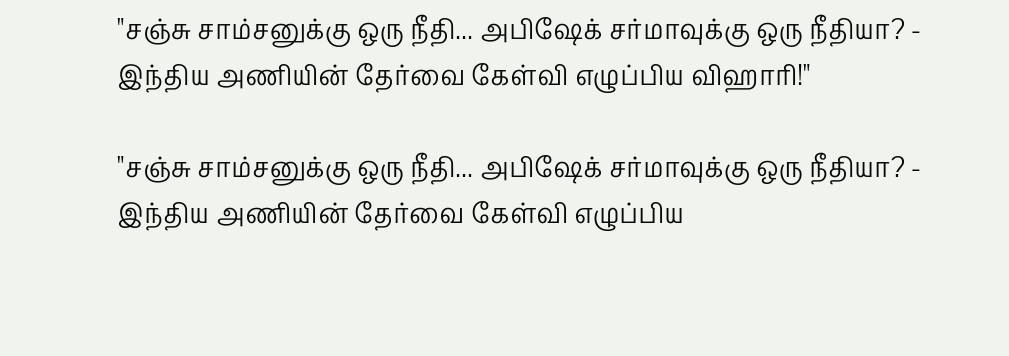"சஞ்சு சாம்சனுக்கு ஒரு நீதி... அபிஷேக் சர்மாவுக்கு ஒரு நீதியா? - இந்திய அணியின் தேர்வை கேள்வி எழுப்பிய விஹாரி!"

"சஞ்சு சாம்சனுக்கு ஒரு நீதி... அபிஷேக் சர்மாவுக்கு ஒரு நீதியா? - இந்திய அணியின் தேர்வை கேள்வி எழுப்பிய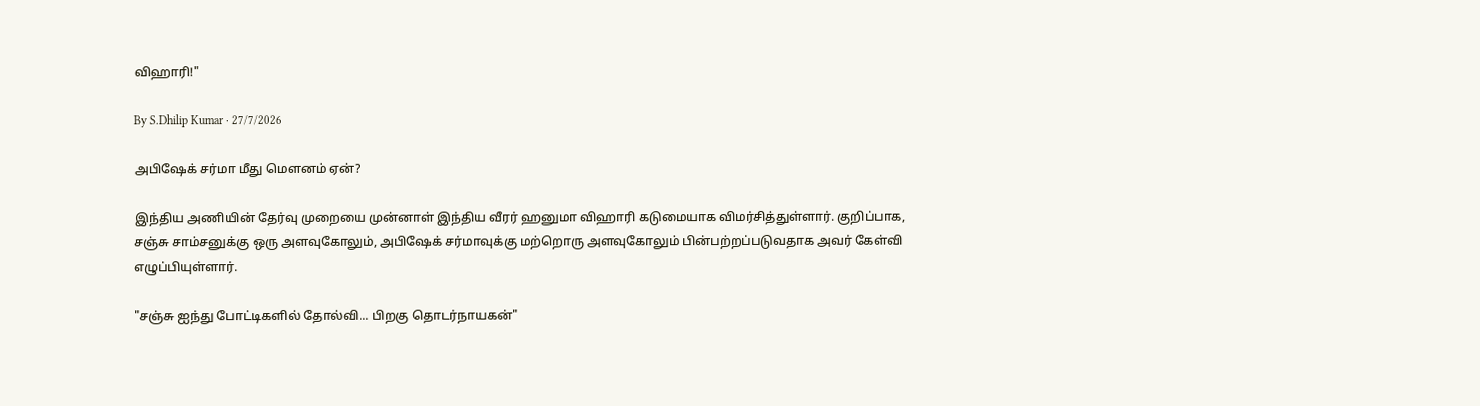விஹாரி!"

By S.Dhilip Kumar · 27/7/2026

அபிஷேக் சர்மா மீது மௌனம் ஏன்?

இந்திய அணியின் தேர்வு முறையை முன்னாள் இந்திய வீரர் ஹனுமா விஹாரி கடுமையாக விமர்சித்துள்ளார். குறிப்பாக, சஞ்சு சாம்சனுக்கு ஒரு அளவுகோலும், அபிஷேக் சர்மாவுக்கு மற்றொரு அளவுகோலும் பின்பற்றப்படுவதாக அவர் கேள்வி எழுப்பியுள்ளார்.

"சஞ்சு ஐந்து போட்டிகளில் தோல்வி... பிறகு தொடர்நாயகன்"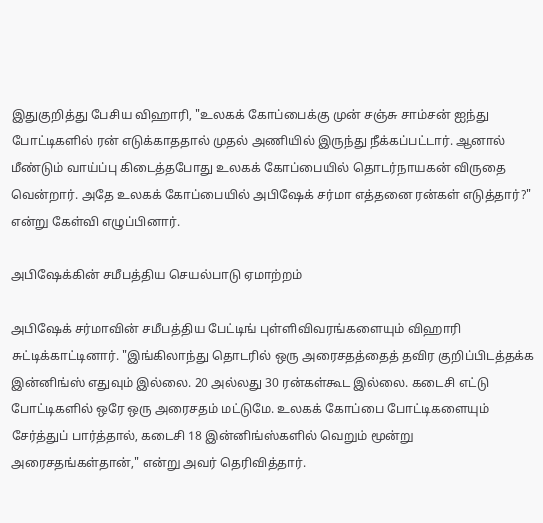இதுகுறித்து பேசிய விஹாரி, "உலகக் கோப்பைக்கு முன் சஞ்சு சாம்சன் ஐந்து போட்டிகளில் ரன் எடுக்காததால் முதல் அணியில் இருந்து நீக்கப்பட்டார். ஆனால் மீண்டும் வாய்ப்பு கிடைத்தபோது உலகக் கோப்பையில் தொடர்நாயகன் விருதை வென்றார். அதே உலகக் கோப்பையில் அபிஷேக் சர்மா எத்தனை ரன்கள் எடுத்தார்?" என்று கேள்வி எழுப்பினார்.

அபிஷேக்கின் சமீபத்திய செயல்பாடு ஏமாற்றம்

அபிஷேக் சர்மாவின் சமீபத்திய பேட்டிங் புள்ளிவிவரங்களையும் விஹாரி சுட்டிக்காட்டினார். "இங்கிலாந்து தொடரில் ஒரு அரைசதத்தைத் தவிர குறிப்பிடத்தக்க இன்னிங்ஸ் எதுவும் இல்லை. 20 அல்லது 30 ரன்கள்கூட இல்லை. கடைசி எட்டு போட்டிகளில் ஒரே ஒரு அரைசதம் மட்டுமே. உலகக் கோப்பை போட்டிகளையும் சேர்த்துப் பார்த்தால், கடைசி 18 இன்னிங்ஸ்களில் வெறும் மூன்று அரைசதங்கள்தான்," என்று அவர் தெரிவித்தார்.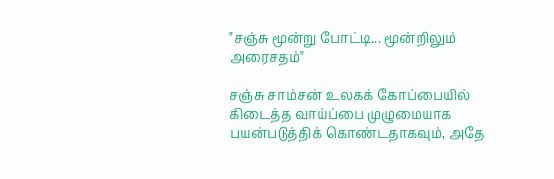"சஞ்சு மூன்று போட்டி... மூன்றிலும் அரைசதம்"

சஞ்சு சாம்சன் உலகக் கோப்பையில் கிடைத்த வாய்ப்பை முழுமையாக பயன்படுத்திக் கொண்டதாகவும், அதே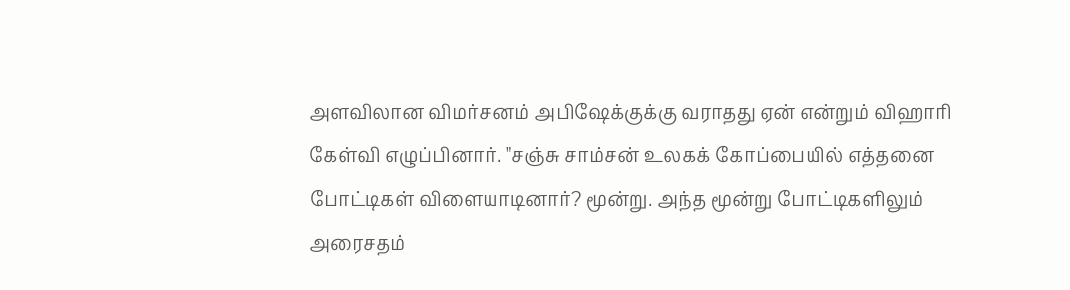அளவிலான விமர்சனம் அபிஷேக்குக்கு வராதது ஏன் என்றும் விஹாரி கேள்வி எழுப்பினார். "சஞ்சு சாம்சன் உலகக் கோப்பையில் எத்தனை போட்டிகள் விளையாடினார்? மூன்று. அந்த மூன்று போட்டிகளிலும் அரைசதம்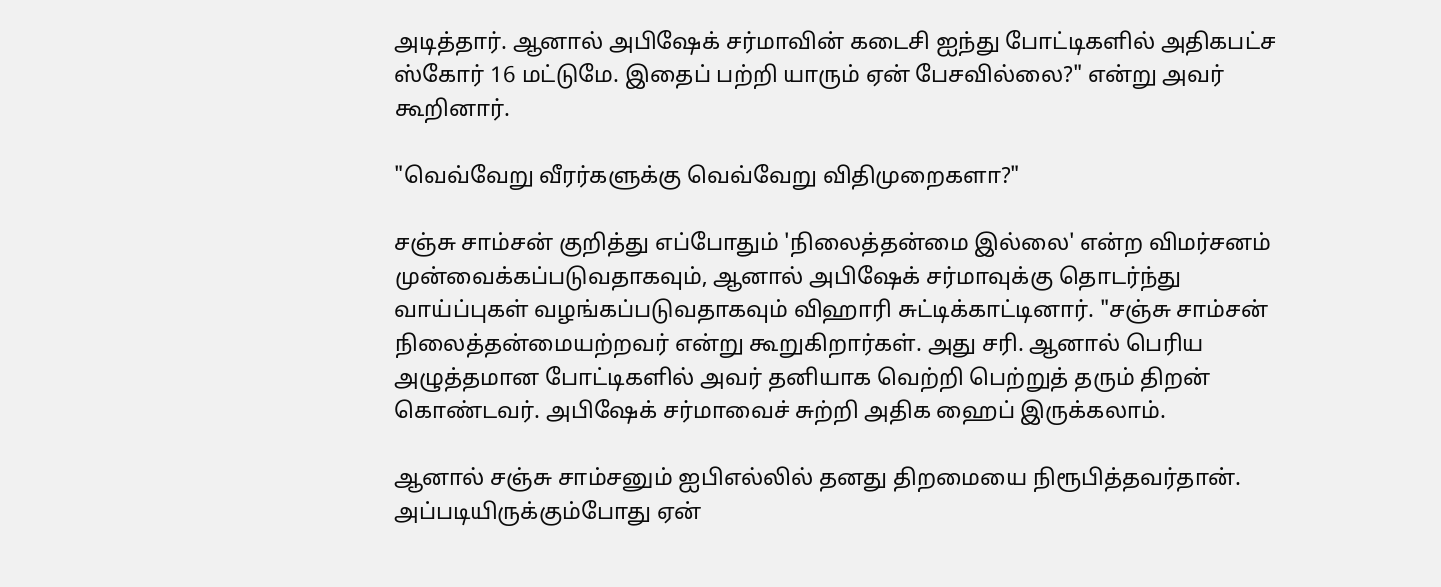அடித்தார். ஆனால் அபிஷேக் சர்மாவின் கடைசி ஐந்து போட்டிகளில் அதிகபட்ச ஸ்கோர் 16 மட்டுமே. இதைப் பற்றி யாரும் ஏன் பேசவில்லை?" என்று அவர் கூறினார்.

"வெவ்வேறு வீரர்களுக்கு வெவ்வேறு விதிமுறைகளா?"

சஞ்சு சாம்சன் குறித்து எப்போதும் 'நிலைத்தன்மை இல்லை' என்ற விமர்சனம் முன்வைக்கப்படுவதாகவும், ஆனால் அபிஷேக் சர்மாவுக்கு தொடர்ந்து வாய்ப்புகள் வழங்கப்படுவதாகவும் விஹாரி சுட்டிக்காட்டினார். "சஞ்சு சாம்சன் நிலைத்தன்மையற்றவர் என்று கூறுகிறார்கள். அது சரி. ஆனால் பெரிய அழுத்தமான போட்டிகளில் அவர் தனியாக வெற்றி பெற்றுத் தரும் திறன் கொண்டவர். அபிஷேக் சர்மாவைச் சுற்றி அதிக ஹைப் இருக்கலாம்.

ஆனால் சஞ்சு சாம்சனும் ஐபிஎல்லில் தனது திறமையை நிரூபித்தவர்தான். அப்படியிருக்கும்போது ஏன்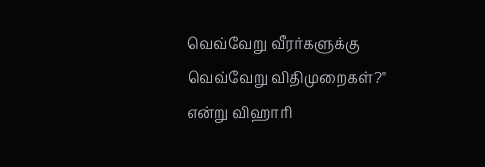வெவ்வேறு வீரர்களுக்கு வெவ்வேறு விதிமுறைகள்?" என்று விஹாரி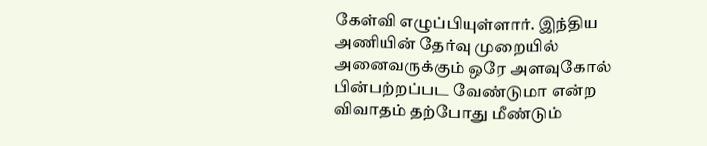கேள்வி எழுப்பியுள்ளார். இந்திய அணியின் தேர்வு முறையில் அனைவருக்கும் ஒரே அளவுகோல் பின்பற்றப்பட வேண்டுமா என்ற விவாதம் தற்போது மீண்டும்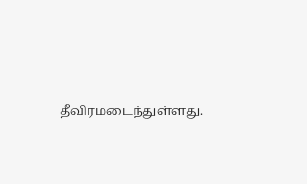தீவிரமடைந்துள்ளது.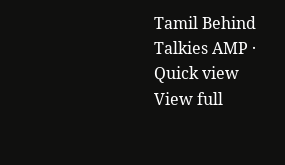Tamil Behind Talkies AMP · Quick view
View full